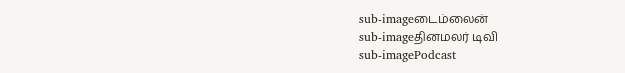sub-imageடைம்லைன்
sub-imageதினமலர் டிவி
sub-imagePodcast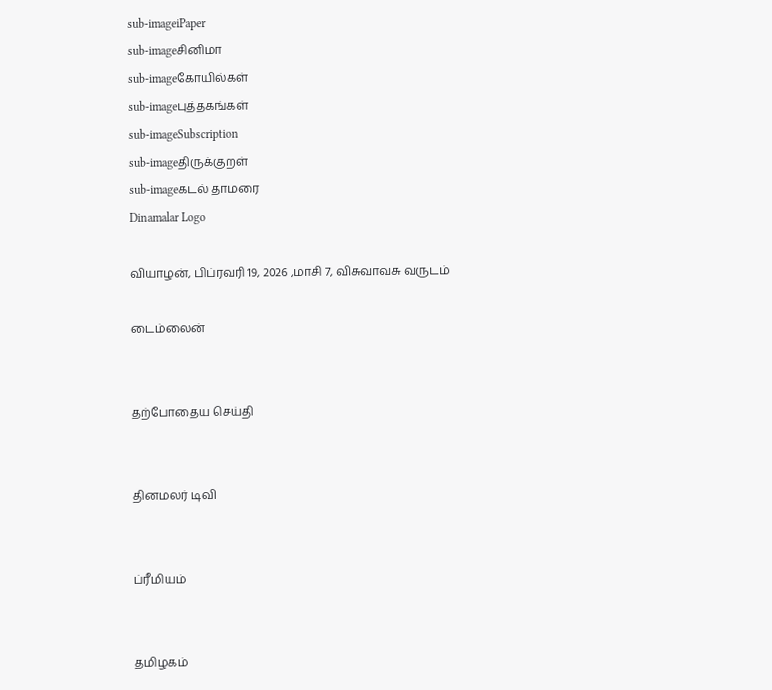sub-imageiPaper
sub-imageசினிமா
sub-imageகோயில்கள்
sub-imageபுத்தகங்கள்
sub-imageSubscription
sub-imageதிருக்குறள்
sub-imageகடல் தாமரை
Dinamalar Logo

வியாழன், பிப்ரவரி 19, 2026 ,மாசி 7, விசுவாவசு வருடம்

டைம்லைன்


தற்போதைய செய்தி


தினமலர் டிவி


ப்ரீமியம்


தமிழகம்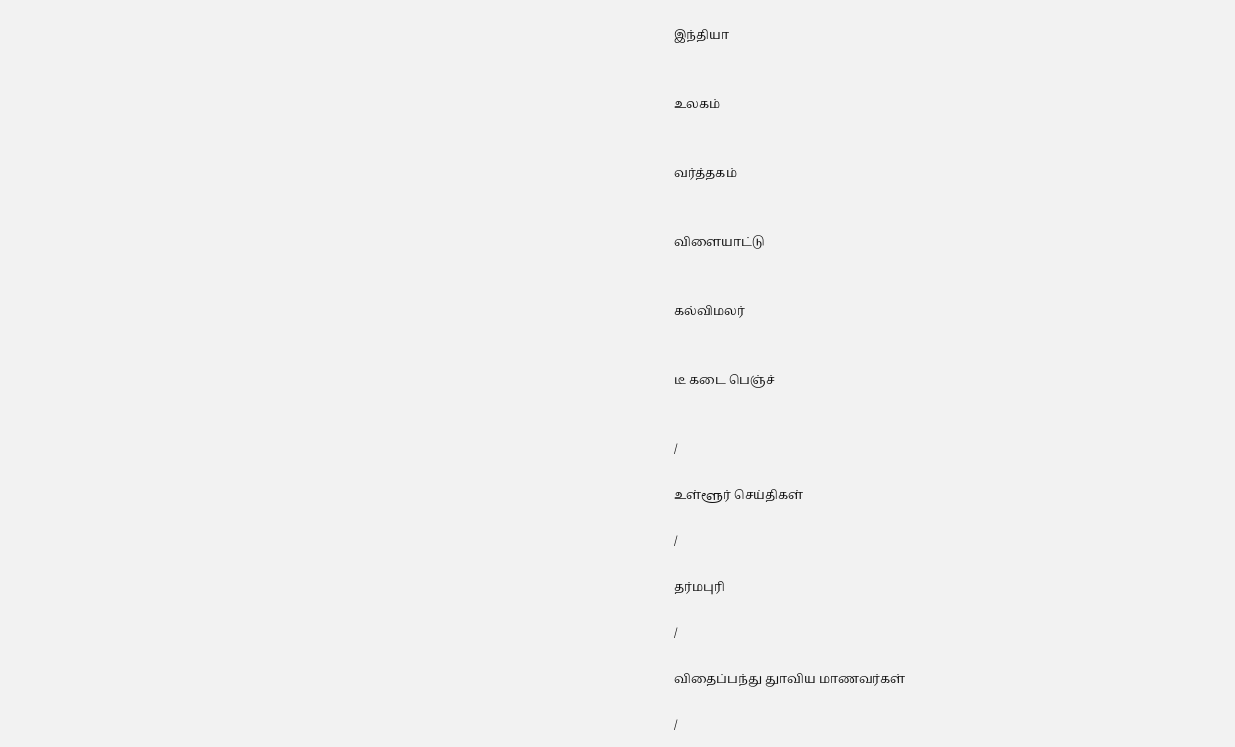இந்தியா


உலகம்


வர்த்தகம்


விளையாட்டு


கல்விமலர்


டீ கடை பெஞ்ச்


/

உள்ளூர் செய்திகள்

/

தர்மபுரி

/

விதைப்பந்து துாவிய மாணவர்கள்

/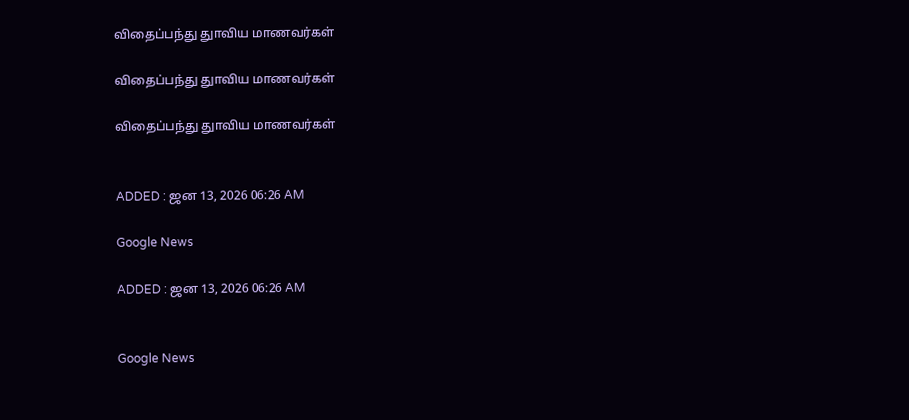விதைப்பந்து துாவிய மாணவர்கள்

விதைப்பந்து துாவிய மாணவர்கள்

விதைப்பந்து துாவிய மாணவர்கள்


ADDED : ஜன 13, 2026 06:26 AM

Google News

ADDED : ஜன 13, 2026 06:26 AM


Google News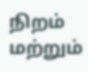நிறம் மற்றும்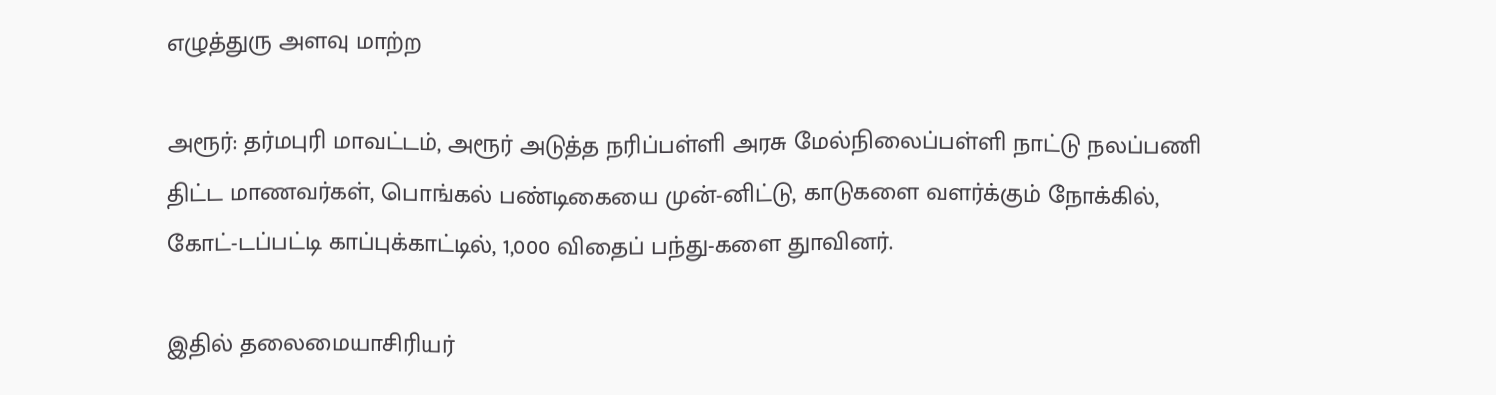எழுத்துரு அளவு மாற்ற

அரூர்: தர்மபுரி மாவட்டம், அரூர் அடுத்த நரிப்பள்ளி அரசு மேல்நிலைப்பள்ளி நாட்டு நலப்பணி திட்ட மாணவர்கள், பொங்கல் பண்டிகையை முன்-னிட்டு, காடுகளை வளர்க்கும் நோக்கில், கோட்-டப்பட்டி காப்புக்காட்டில், 1,000 விதைப் பந்து-களை துாவினர்.

இதில் தலைமையாசிரியர்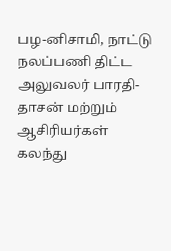பழ-னிசாமி, நாட்டு நலப்பணி திட்ட அலுவலர் பாரதி-தாசன் மற்றும் ஆசிரியர்கள் கலந்து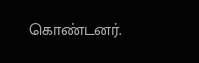கொண்டனர்.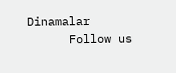Dinamalar
      Follow us